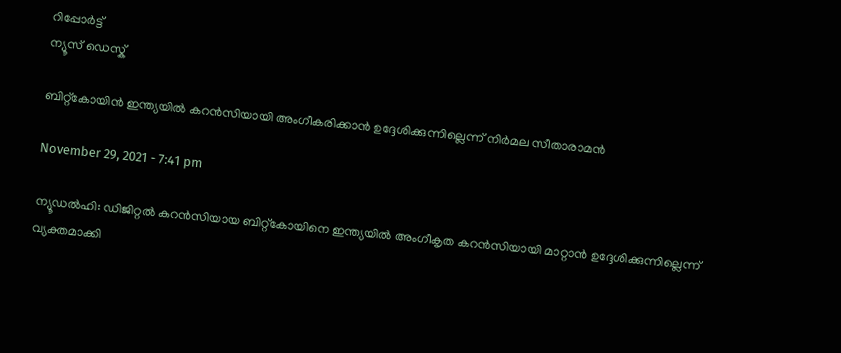റിപ്പോര്‍ട്ട്
ന്യൂസ് ഡെസ്ക്

ബിറ്റ്‌കോയിന്‍ ഇന്ത്യയില്‍ കറന്‍സിയായി അംഗീകരിക്കാന്‍ ഉദ്ദേശിക്കുന്നില്ലെന്ന് നിര്‍മല സീതാരാമന്‍

November 29, 2021 - 7:41 pm

ന്യൂഡല്‍ഹി: ഡിജിറ്റല്‍ കറന്‍സിയായ ബിറ്റ്‌കോയിനെ ഇന്ത്യയില്‍ അംഗീകൃത കറന്‍സിയായി മാറ്റാന്‍ ഉദ്ദേശിക്കുന്നില്ലെന്ന് വ്യക്തമാക്കി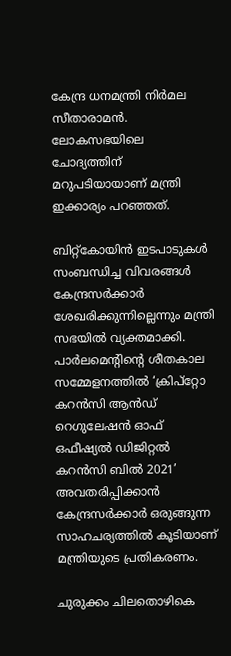കേന്ദ്ര ധനമന്ത്രി നിര്‍മല സീതാരാമന്‍. ലോകസഭയിലെ ചോദ്യത്തിന് മറുപടിയായാണ് മന്ത്രി ഇക്കാര്യം പറഞ്ഞത്.

ബിറ്റ്‌കോയിന്‍ ഇടപാടുകള്‍ സംബന്ധിച്ച വിവരങ്ങള്‍ കേന്ദ്രസര്‍ക്കാര്‍ ശേഖരിക്കുന്നില്ലെന്നും മന്ത്രി സഭയില്‍ വ്യക്തമാക്കി. പാര്‍ലമെന്റിന്റെ ശീതകാല സമ്മേളനത്തില്‍ ‘ക്രിപ്‌റ്റോ കറന്‍സി ആന്‍ഡ് റെഗുലേഷന്‍ ഓഫ് ഒഫീഷ്യല്‍ ഡിജിറ്റല്‍ കറന്‍സി ബില്‍ 2021’ അവതരിപ്പിക്കാന്‍ കേന്ദ്രസര്‍ക്കാര്‍ ഒരുങ്ങുന്ന സാഹചര്യത്തില്‍ കൂടിയാണ് മന്ത്രിയുടെ പ്രതികരണം.

ചുരുക്കം ചിലതൊഴികെ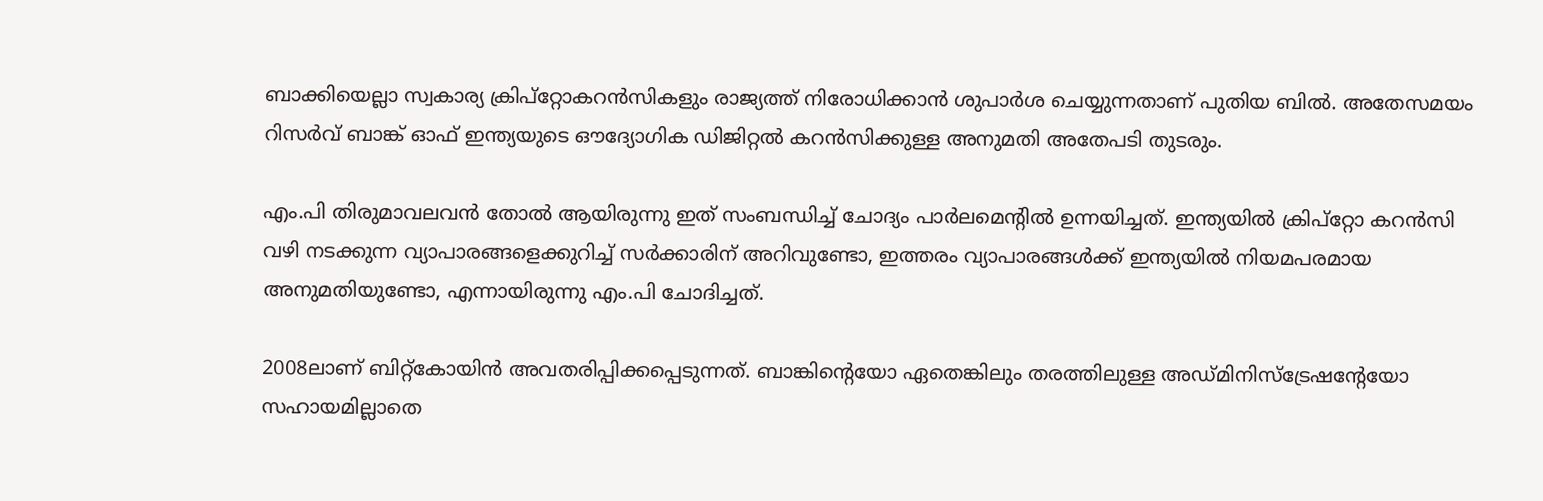ബാക്കിയെല്ലാ സ്വകാര്യ ക്രിപ്‌റ്റോകറന്‍സികളും രാജ്യത്ത് നിരോധിക്കാന്‍ ശുപാര്‍ശ ചെയ്യുന്നതാണ് പുതിയ ബില്‍. അതേസമയം റിസര്‍വ് ബാങ്ക് ഓഫ് ഇന്ത്യയുടെ ഔദ്യോഗിക ഡിജിറ്റല്‍ കറന്‍സിക്കുള്ള അനുമതി അതേപടി തുടരും.

എം.പി തിരുമാവലവന്‍ തോല്‍ ആയിരുന്നു ഇത് സംബന്ധിച്ച് ചോദ്യം പാര്‍ലമെന്റില്‍ ഉന്നയിച്ചത്. ഇന്ത്യയില്‍ ക്രിപ്‌റ്റോ കറന്‍സി വഴി നടക്കുന്ന വ്യാപാരങ്ങളെക്കുറിച്ച് സര്‍ക്കാരിന് അറിവുണ്ടോ, ഇത്തരം വ്യാപാരങ്ങള്‍ക്ക് ഇന്ത്യയില്‍ നിയമപരമായ അനുമതിയുണ്ടോ, എന്നായിരുന്നു എം.പി ചോദിച്ചത്.

2008ലാണ് ബിറ്റ്‌കോയിന്‍ അവതരിപ്പിക്കപ്പെടുന്നത്. ബാങ്കിന്റെയോ ഏതെങ്കിലും തരത്തിലുള്ള അഡ്മിനിസ്‌ട്രേഷന്റേയോ സഹായമില്ലാതെ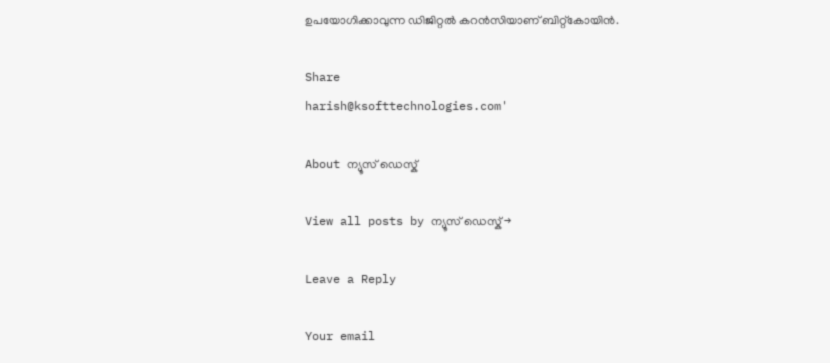ഉപയോഗിക്കാവുന്ന ഡിജിറ്റല്‍ കറന്‍സിയാണ് ബിറ്റ്‌കോയിന്‍.

Share
harish@ksofttechnologies.com'

About ന്യൂസ് ഡെസ്ക്

View all posts by ന്യൂസ് ഡെസ്ക് →

Leave a Reply

Your email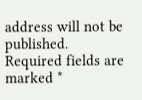address will not be published. Required fields are marked *